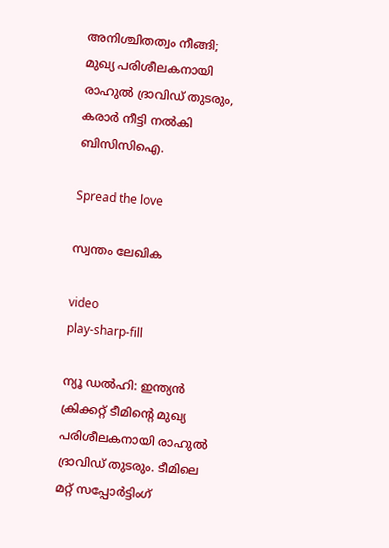അനിശ്ചിതത്വം നീങ്ങി; മുഖ്യ പരിശീലകനായി രാഹുല്‍ ദ്രാവിഡ് തുടരും, കരാര്‍ നീട്ടി നല്‍കി ബിസിസിഐ.

Spread the love

സ്വന്തം ലേഖിക

video
play-sharp-fill

ന്യൂ ഡല്‍ഹി: ഇന്ത്യൻ ക്രിക്കറ്റ് ടീമിന്റെ മുഖ്യ പരിശീലകനായി രാഹുല്‍ ദ്രാവിഡ് തുടരും. ടീമിലെ മറ്റ് സപ്പോര്‍ട്ടിംഗ്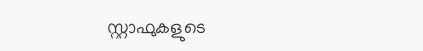സ്റ്റാഫുകളുടെ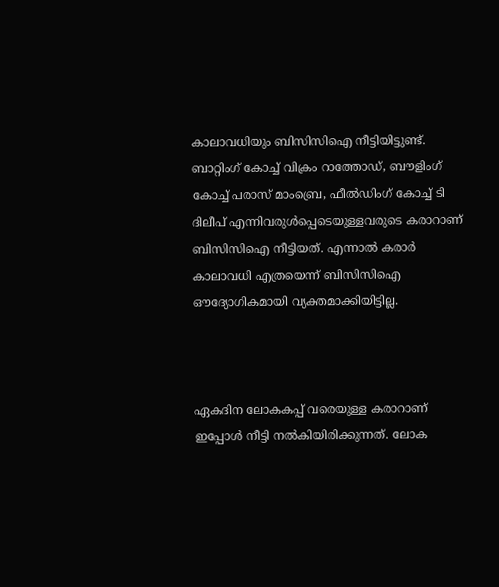കാലാവധിയും ബിസിസിഐ നീട്ടിയിട്ടുണ്ട്. ബാറ്റിംഗ് കോച്ച്‌ വിക്രം റാത്തോഡ്, ബൗളിംഗ് കോച്ച്‌ പരാസ് മാംബ്രെ, ഫീല്‍ഡിംഗ് കോച്ച്‌ ടി ദിലീപ് എന്നിവരുള്‍പ്പെടെയുള്ളവരുടെ കരാറാണ് ബിസിസിഐ നീട്ടിയത്. എന്നാല്‍ കരാര്‍ കാലാവധി എത്രയെന്ന് ബിസിസിഐ ഔദ്യോഗികമായി വ്യക്തമാക്കിയിട്ടില്ല.



ഏകദിന ലോകകപ്പ് വരെയുള്ള കരാറാണ് ഇപ്പോള്‍ നീട്ടി നല്‍കിയിരിക്കുന്നത്. ലോക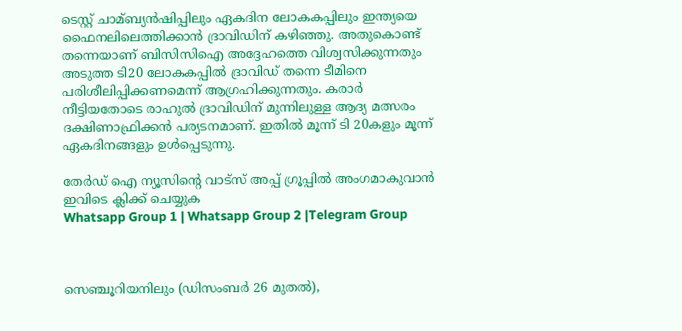ടെസ്റ്റ് ചാമ്ബ്യൻഷിപ്പിലും ഏകദിന ലോകകപ്പിലും ഇന്ത്യയെ ഫൈനലിലെത്തിക്കാൻ ദ്രാവിഡിന് കഴിഞ്ഞു. അതുകൊണ്ട് തന്നെയാണ് ബിസിസിഐ അദ്ദേഹത്തെ വിശ്വസിക്കുന്നതും അടുത്ത ടി20 ലോകകപ്പില്‍ ദ്രാവിഡ് തന്നെ ടീമിനെ പരിശീലിപ്പിക്കണമെന്ന് ആഗ്രഹിക്കുന്നതും. കരാര്‍ നീട്ടിയതോടെ രാഹുല്‍ ദ്രാവിഡിന് മുന്നിലുള്ള ആദ്യ മത്സരം ദക്ഷിണാഫ്രിക്കൻ പര്യടനമാണ്. ഇതില്‍ മൂന്ന് ടി 20കളും മൂന്ന് ഏകദിനങ്ങളും ഉള്‍പ്പെടുന്നു.

തേർഡ് ഐ ന്യൂസിന്റെ വാട്സ് അപ്പ് ഗ്രൂപ്പിൽ അംഗമാകുവാൻ ഇവിടെ ക്ലിക്ക് ചെയ്യുക
Whatsapp Group 1 | Whatsapp Group 2 |Telegram Group



സെഞ്ചൂറിയനിലും (ഡിസംബര്‍ 26 മുതല്‍),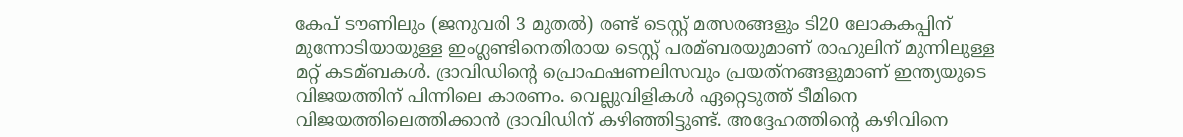കേപ് ടൗണിലും (ജനുവരി 3 മുതല്‍) രണ്ട് ടെസ്റ്റ് മത്സരങ്ങളും ടി20 ലോകകപ്പിന് മുന്നോടിയായുള്ള ഇംഗ്ലണ്ടിനെതിരായ ടെസ്റ്റ് പരമ്ബരയുമാണ് രാഹുലിന് മുന്നിലുള്ള മറ്റ് കടമ്ബകള്‍. ദ്രാവിഡിന്റെ പ്രൊഫഷണലിസവും പ്രയത്‌നങ്ങളുമാണ് ഇന്ത്യയുടെ വിജയത്തിന് പിന്നിലെ കാരണം. വെല്ലുവിളികള്‍ ഏറ്റെടുത്ത് ടീമിനെ വിജയത്തിലെത്തിക്കാൻ ദ്രാവിഡിന് കഴിഞ്ഞിട്ടുണ്ട്. അദ്ദേഹത്തിന്റെ കഴിവിനെ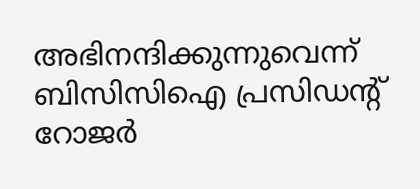അഭിനന്ദിക്കുന്നുവെന്ന് ബിസിസിഐ പ്രസിഡന്റ് റോജര്‍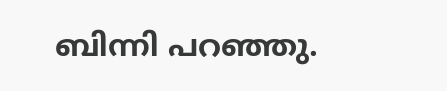ബിന്നി പറഞ്ഞു.